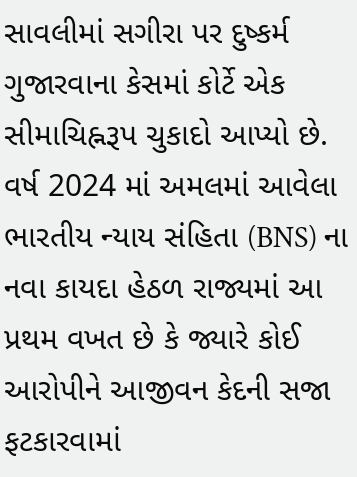સાવલીમાં સગીરા પર દુષ્કર્મ ગુજારવાના કેસમાં કોર્ટે એક સીમાચિહ્નરૂપ ચુકાદો આપ્યો છે. વર્ષ 2024 માં અમલમાં આવેલા ભારતીય ન્યાય સંહિતા (BNS) ના નવા કાયદા હેઠળ રાજ્યમાં આ પ્રથમ વખત છે કે જ્યારે કોઈ આરોપીને આજીવન કેદની સજા ફટકારવામાં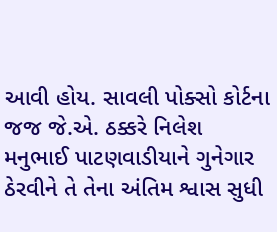આવી હોય. સાવલી પોક્સો કોર્ટના જજ જે.એ. ઠક્કરે નિલેશ મનુભાઈ પાટણવાડીયાને ગુનેગાર ઠેરવીને તે તેના અંતિમ શ્વાસ સુધી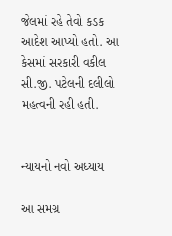જેલમાં રહે તેવો કડક આદેશ આપ્યો હતો. આ કેસમાં સરકારી વકીલ સી.જી. પટેલની દલીલો મહત્વની રહી હતી.


ન્યાયનો નવો અધ્યાય

આ સમગ્ર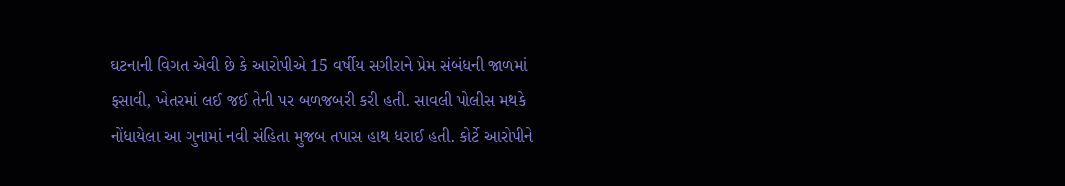ઘટનાની વિગત એવી છે કે આરોપીએ 15 વર્ષીય સગીરાને પ્રેમ સંબંધની જાળમાં ફસાવી, ખેતરમાં લઈ જઈ તેની પર બળજબરી કરી હતી. સાવલી પોલીસ મથકે નોંધાયેલા આ ગુનામાં નવી સંહિતા મુજબ તપાસ હાથ ધરાઈ હતી. કોર્ટે આરોપીને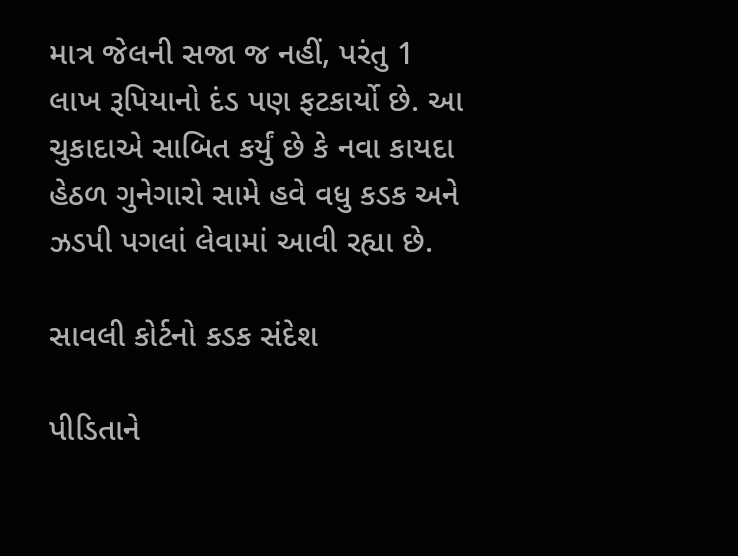માત્ર જેલની સજા જ નહીં, પરંતુ 1 લાખ રૂપિયાનો દંડ પણ ફટકાર્યો છે. આ ચુકાદાએ સાબિત કર્યું છે કે નવા કાયદા હેઠળ ગુનેગારો સામે હવે વધુ કડક અને ઝડપી પગલાં લેવામાં આવી રહ્યા છે.

સાવલી કોર્ટનો કડક સંદેશ

પીડિતાને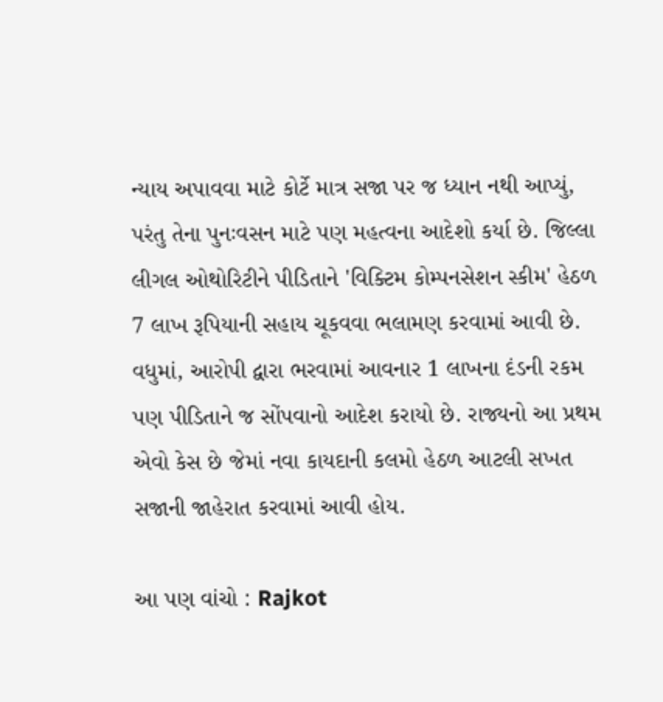ન્યાય અપાવવા માટે કોર્ટે માત્ર સજા પર જ ધ્યાન નથી આપ્યું, પરંતુ તેના પુનઃવસન માટે પણ મહત્વના આદેશો કર્યા છે. જિલ્લા લીગલ ઓથોરિટીને પીડિતાને 'વિક્ટિમ કોમ્પનસેશન સ્કીમ' હેઠળ 7 લાખ રૂપિયાની સહાય ચૂકવવા ભલામણ કરવામાં આવી છે. વધુમાં, આરોપી દ્વારા ભરવામાં આવનાર 1 લાખના દંડની રકમ પણ પીડિતાને જ સોંપવાનો આદેશ કરાયો છે. રાજ્યનો આ પ્રથમ એવો કેસ છે જેમાં નવા કાયદાની કલમો હેઠળ આટલી સખત સજાની જાહેરાત કરવામાં આવી હોય.

આ પણ વાંચો : Rajkot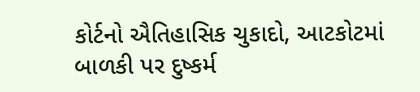કોર્ટનો ઐતિહાસિક ચુકાદો, આટકોટમાં બાળકી પર દુષ્કર્મ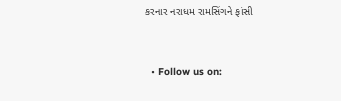કરનાર નરાધમ રામસિંગને ફાંસી


  • Follow us on: